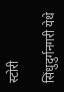स्टोरी

सिंधुदुर्गनगरी येथे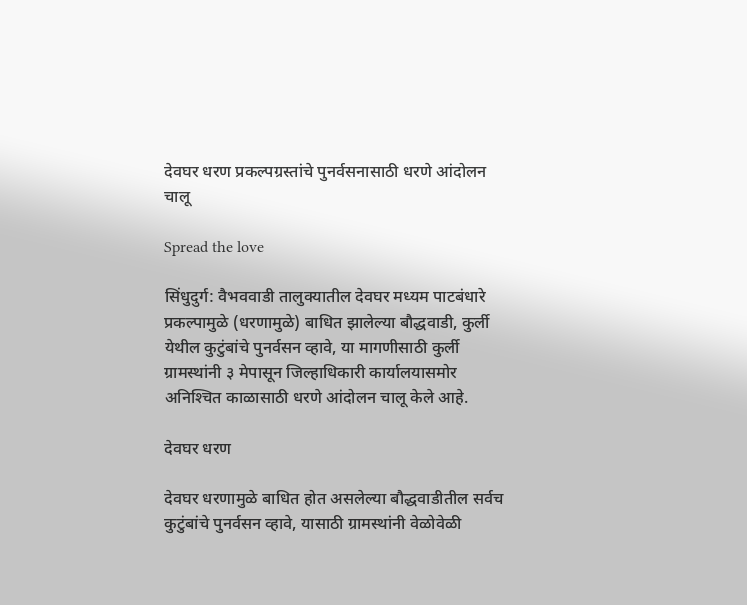देवघर धरण प्रकल्पग्रस्तांचे पुनर्वसनासाठी धरणे आंदोलन चालू

Spread the love

सिंधुदुर्ग: वैभववाडी तालुक्यातील देवघर मध्यम पाटबंधारे प्रकल्पामुळे (धरणामुळे) बाधित झालेल्या बौद्धवाडी, कुर्ली येथील कुटुंबांचे पुनर्वसन व्हावे, या मागणीसाठी कुर्ली ग्रामस्थांनी ३ मेपासून जिल्हाधिकारी कार्यालयासमोर अनिश्‍चित काळासाठी धरणे आंदोलन चालू केले आहे.

देवघर धरण

देवघर धरणामुळे बाधित होत असलेल्या बौद्धवाडीतील सर्वच कुटुंबांचे पुनर्वसन व्हावे, यासाठी ग्रामस्थांनी वेळोवेळी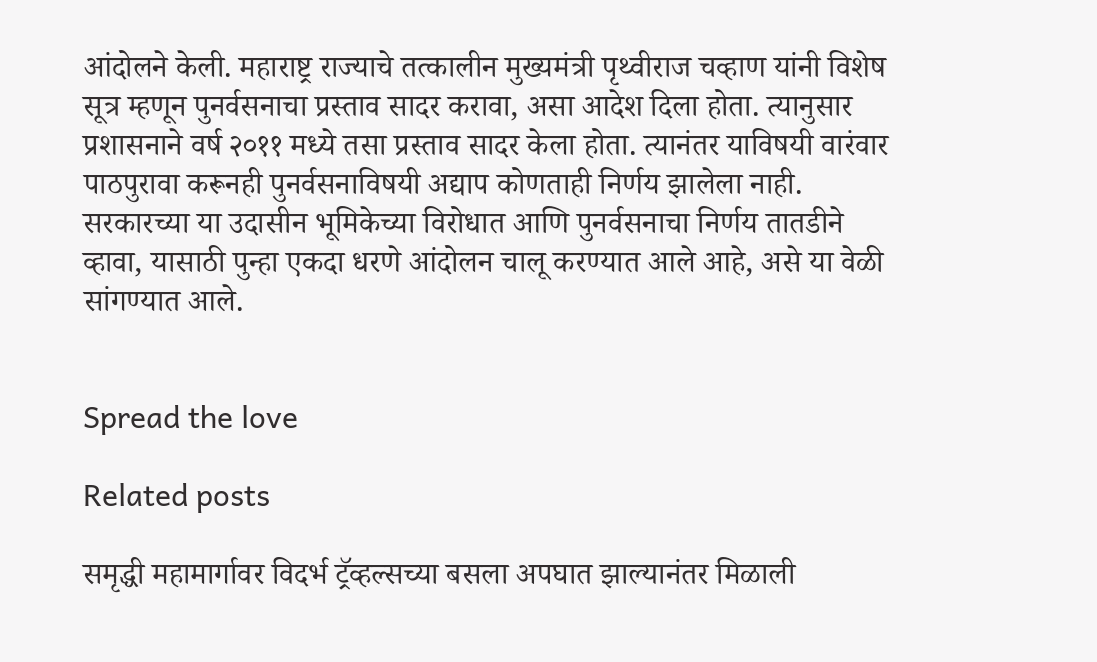आंदोलने केली. महाराष्ट्र राज्याचे तत्कालीन मुख्यमंत्री पृथ्वीराज चव्हाण यांनी विशेष सूत्र म्हणून पुनर्वसनाचा प्रस्ताव सादर करावा, असा आदेश दिला होता. त्यानुसार प्रशासनाने वर्ष २०११ मध्ये तसा प्रस्ताव सादर केला होता. त्यानंतर याविषयी वारंवार पाठपुरावा करूनही पुनर्वसनाविषयी अद्याप कोणताही निर्णय झालेला नाही. सरकारच्या या उदासीन भूमिकेच्या विरोधात आणि पुनर्वसनाचा निर्णय तातडीने व्हावा, यासाठी पुन्हा एकदा धरणे आंदोलन चालू करण्यात आले आहे, असे या वेळी सांगण्यात आले.


Spread the love

Related posts

समृद्धी महामार्गावर विदर्भ ट्रॅव्हल्सच्या बसला अपघात झाल्यानंतर मिळाली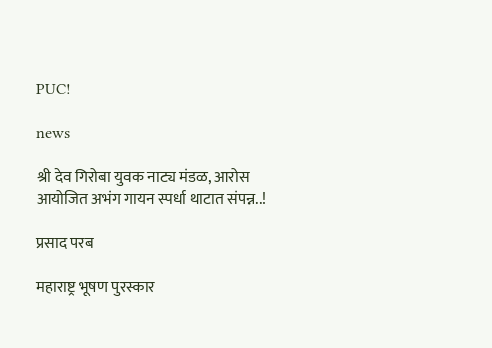PUC!

news

श्री देव गिरोबा युवक नाट्य मंडळ, आरोस आयोजित अभंग गायन स्पर्धा थाटात संपन्न..!

प्रसाद परब

महाराष्ट्र भूषण पुरस्कार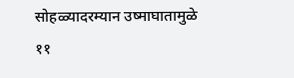सोहळ्यादरम्यान उष्माघातामुळे ११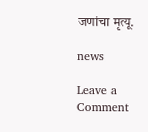जणांचा मृत्यू.

news

Leave a Comment